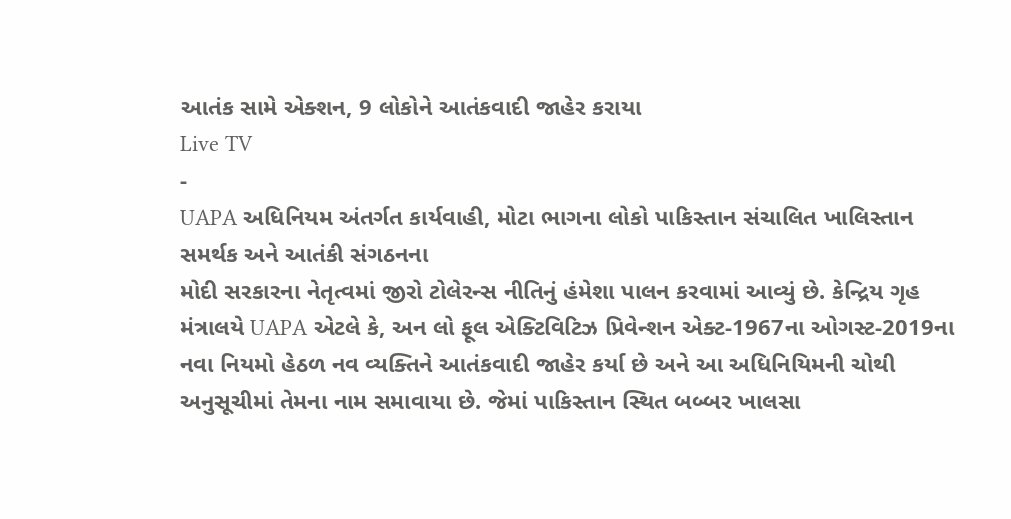આતંક સામે એક્શન, 9 લોકોને આતંકવાદી જાહેર કરાયા
Live TV
-
UAPA અધિનિયમ અંતર્ગત કાર્યવાહી, મોટા ભાગના લોકો પાકિસ્તાન સંચાલિત ખાલિસ્તાન સમર્થક અને આતંકી સંગઠનના
મોદી સરકારના નેતૃત્વમાં જીરો ટોલેરન્સ નીતિનું હંમેશા પાલન કરવામાં આવ્યું છે. કેન્દ્રિય ગૃહ મંત્રાલયે UAPA એટલે કે, અન લો ફૂલ એક્ટિવિટિઝ પ્રિવેન્શન એક્ટ-1967ના ઓગસ્ટ-2019ના નવા નિયમો હેઠળ નવ વ્યક્તિને આતંકવાદી જાહેર કર્યા છે અને આ અધિનિયિમની ચોથી અનુસૂચીમાં તેમના નામ સમાવાયા છે. જેમાં પાકિસ્તાન સ્થિત બબ્બર ખાલસા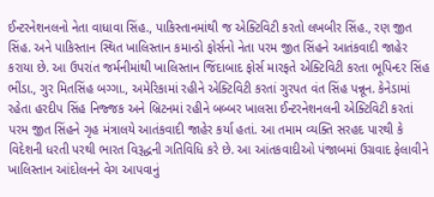ઈન્ટરનેશનલનો નેતા વાધાવા સિંહ., પાકિસ્તાનમાંથી જ એક્ટિવિટી કરતો લખબીર સિંહ., રણ જીત સિંહ. અને પાકિસ્તાન સ્થિત ખાલિસ્તાન કમાન્ડો ફોર્સનો નેતા પરમ જીત સિંહને આતંકવાદી જાહેર કરાયા છે. આ ઉપરાંત જર્મનીમાંથી ખાલિસ્તાન જિંદાબાદ ફોર્સ મારફતે એક્ટિવિટી કરતા ભૂપિન્દર સિંહ ભીંડા., ગુર મિતસિંહ બગ્ગા., અમેરિકામાં રહીને એક્ટિવિટી કરતાં ગુરપત વંત સિંહ પન્નૂન. કેનેડામાં રહેતા હરદીપ સિંહ નિજ્જક અને બ્રિટનમાં રહીને બબ્બર ખાલસા ઈન્ટરનેશનલની એક્ટિવિટી કરતાં પરમ જીત સિંહને ગૃહ મંત્રાલયે આતંકવાદી જાહેર કર્યા હતાં. આ તમામ વ્યક્તિ સરહદ પારથી કે વિદેશની ધરતી પરથી ભારત વિરૂદ્ધની ગતિવિધિ કરે છે. આ આંતકવાદીઓ પંજાબમાં ઉગ્રવાદ ફેલાવીને ખાલિસ્તાન આંદોલનને વેગ આપવાનું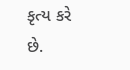કૃત્ય કરે છે.